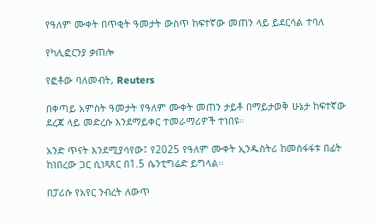የዓለም ሙቀት በጥቂት ዓመታት ውስጥ ከፍተኛው መጠን ላይ ይደርሳል ተባለ

የካሊፎርንያ ቃጠሎ

የፎቶው ባለመብት, Reuters

በቀጣይ አምስት ዓመታት የዓለም ሙቀት መጠን ታይቶ በማይታወቅ ሁኔታ ከፍተኛው ደረጃ ላይ መድረሱ እንደማይቀር ተመራማሪዎች ተነበዩ።

አንድ ጥናት እንደሚያሳየው፤ የ2025 የዓለም ሙቀት ኢንዱስትሪ ከመስፋፋቱ በፊት ከነበረው ጋር ሲነጻጸር በ1.5 ሴንቲግሬድ ይግላል።

በፓሪሱ የአየር ንብረት ለውጥ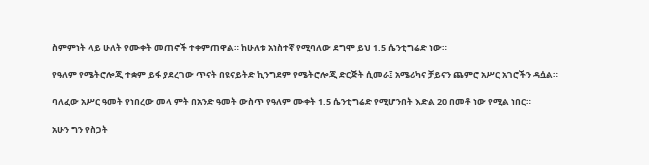ስምምነት ላይ ሁለት የሙቀት መጠኖች ተቀምጠዋል። ከሁለቱ አነስተኛ የሚባለው ደግሞ ይህ 1.5 ሴንቲግሬድ ነው።

የዓለም የሜትሮሎጂ ተቋም ይፋ ያደረገው ጥናት በዩናይትድ ኪንግደም የሜትሮሎጂ ድርጅት ሲመራ፤ አሜሪካና ቻይናን ጨምሮ አሥር አገሮችን ዳሷል።

ባለፈው አሥር ዓመት የነበረው መላ ምት በአንድ ዓመት ውስጥ የዓለም ሙቀት 1.5 ሴንቲግሬድ የሚሆንበት እድል 20 በመቶ ነው የሚል ነበር።

አሁን ግን የስጋት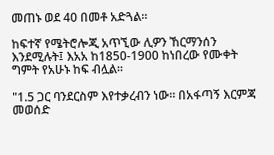መጠኑ ወደ 40 በመቶ አድጓል።

ከፍተኛ የሜትሮሎጂ አጥኚው ሊዎን ኸርማንሰን እንደሚሉት፤ እአአ ከ1850-1900 ከነበረው የሙቀት ግምት የአሁኑ ከፍ ብሏል።

"1.5 ጋር ባንደርስም እየተቃረብን ነው። በአፋጣኝ እርምጃ መወሰድ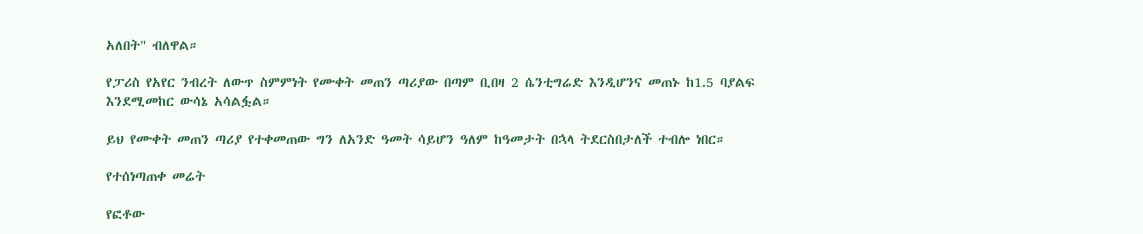አለበት" ብለዋል።

የፓሪስ የአየር ንብረት ለውጥ ስምምነት የሙቀት መጠን ጣሪያው በጣም ቢበዛ 2 ሴንቲግሬድ እንዲሆንና መጠኑ ከ1.5 ባያልፍ እንደሚመከር ውሳኔ አሳልፏል።

ይህ የሙቀት መጠን ጣሪያ የተቀመጠው ግን ለአንድ ዓመት ሳይሆን ዓለም ከዓመታት በኋላ ትደርስበታለች ተብሎ ነበር።

የተሰነጣጠቀ መሬት

የፎቶው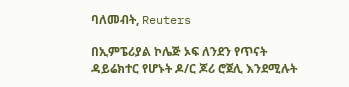ባለመብት, Reuters

በኢምፔሪያል ኮሌጅ ኦፍ ለንደን የጥናት ዳይሬክተር የሆኑት ዶ/ር ጆሪ ሮጀሊ እንደሚሉት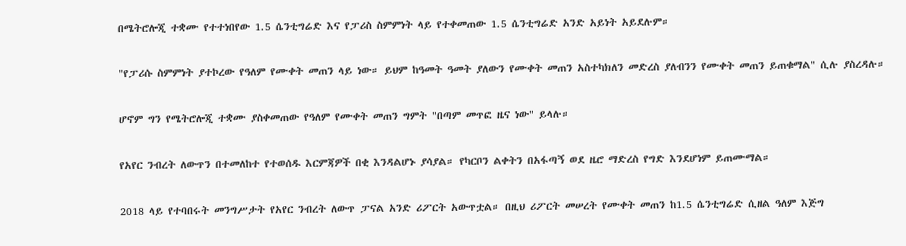በሜትሮሎጂ ተቋሙ የተተነበየው 1.5 ሴንቲግሬድ እና የፓሪስ ስምምነት ላይ የተቀመጠው 1.5 ሴንቲግሬድ አንድ አይነት አይደሉም።

"የፓሪሱ ስምምነት ያተኮረው የዓለም የሙቀት መጠን ላይ ነው። ይህም ከዓመት ዓመት ያለውን የሙቀት መጠን አስተካክለን መድረስ ያለብንን የሙቀት መጠን ይጠቁማል" ሲሉ ያስረዳሉ።

ሆኖም ግን የሜትሮሎጂ ተቋሙ ያስቀመጠው የዓለም የሙቀት መጠን ግምት "በጣም መጥፎ ዜና ነው" ይላሉ።

የአየር ንብረት ለውጥን በተመለከተ የተወሰዱ እርምጃዎች በቂ እንዳልሆኑ ያሳያል። የካርቦን ልቀትን በአፋጣኝ ወደ ዜሮ ማድረስ የግድ እንደሆነም ይጠሙማል።

2018 ላይ የተባበሩት መንግሥታት የአየር ንብረት ለውጥ ፓናል አንድ ሪፖርት አውጥቷል። በዚህ ሪፖርት መሠረት የሙቀት መጠን ከ1.5 ሴንቲግሬድ ሲዘል ዓለም እጅግ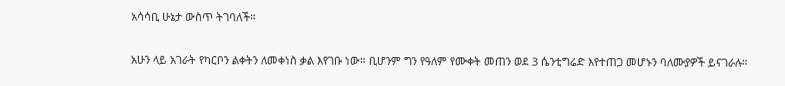አሳሳቢ ሁኔታ ውስጥ ትገባለች።

አሁን ላይ አገራት የካርቦን ልቀትን ለመቀነስ ቃል እየገቡ ነው። ቢሆንም ግን የዓለም የሙቀት መጠን ወደ 3 ሴንቲግሬድ እየተጠጋ መሆኑን ባለሙያዎች ይናገራሉ።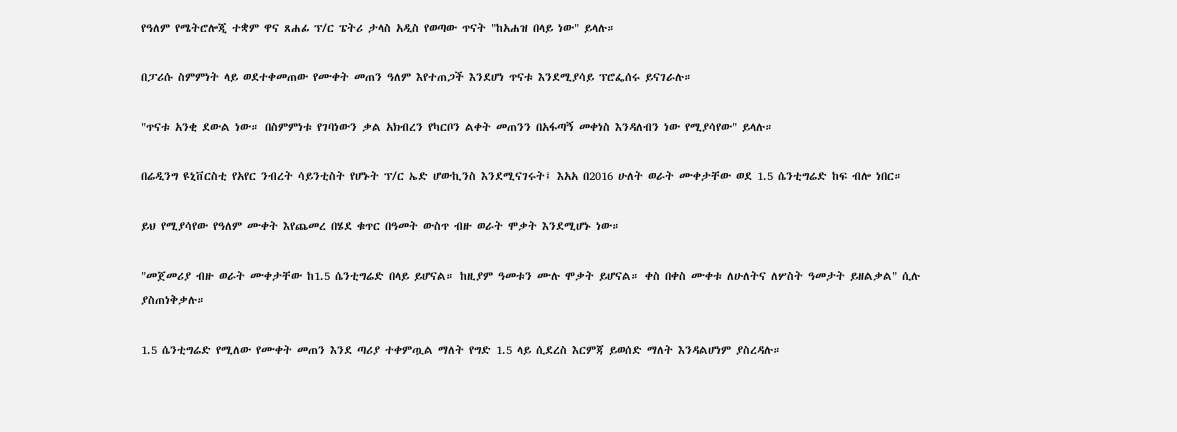የዓለም የሜትሮሎጂ ተቋም ዋና ጸሐፊ ፕ/ር ፔትሪ ታላስ አዲስ የወጣው ጥናት "ከአሐዝ በላይ ነው" ይላሉ።

በፓሪሱ ስምምነት ላይ ወደተቀመጠው የሙቀት መጠን ዓለም እየተጠጋች እንደሆነ ጥናቱ እንደሚያሳይ ፕሮፌሰሩ ይናገራሉ።

"ጥናቱ አንቂ ደውል ነው። በስምምነቱ የገባነውን ቃል አክብረን የካርቦን ልቀት መጠንን በአፋጣኝ መቀነስ እንዳለብን ነው የሚያሳየው" ይላሉ።

በሬዲንግ ዩኒቨርስቲ የአየር ንብረት ሳይንቲስት የሆኑት ፕ/ር ኤድ ሆውኪንስ እንደሚናገሩት፤ እአአ በ2016 ሁለት ወራት ሙቀታቸው ወደ 1.5 ሴንቲግሬድ ከፍ ብሎ ነበር።

ይህ የሚያሳየው የዓለም ሙቀት እየጨመረ በሄደ ቁጥር በዓመት ውስጥ ብዙ ወራት ሞቃት እንደሚሆኑ ነው።

"መጀመሪያ ብዙ ወራት ሙቀታቸው ከ1.5 ሴንቲግሬድ በላይ ይሆናል። ከዚያም ዓመቱን ሙሉ ሞቃት ይሆናል። ቀስ በቀስ ሙቀቱ ለሁለትና ለሦስት ዓመታት ይዘልቃል" ሲሉ ያስጠነቅቃሉ።

1.5 ሴንቲግሬድ የሚለው የሙቀት መጠን እንደ ጣሪያ ተቀምጧል ማለት የግድ 1.5 ላይ ሲደረስ እርምጃ ይወሰድ ማለት እንዳልሆነም ያስረዳሉ።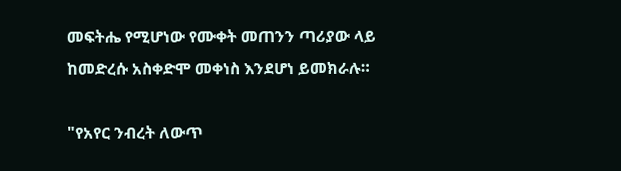መፍትሔ የሚሆነው የሙቀት መጠንን ጣሪያው ላይ ከመድረሱ አስቀድሞ መቀነስ እንደሆነ ይመክራሉ።

"የአየር ንብረት ለውጥ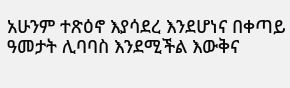አሁንም ተጽዕኖ እያሳደረ እንደሆነና በቀጣይ ዓመታት ሊባባስ እንደሚችል እውቅና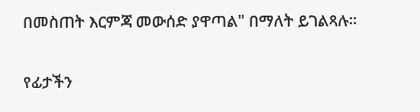በመስጠት እርምጃ መውሰድ ያዋጣል" በማለት ይገልጻሉ።

የፊታችን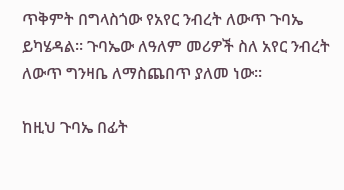ጥቅምት በግላስጎው የአየር ንብረት ለውጥ ጉባኤ ይካሄዳል። ጉባኤው ለዓለም መሪዎች ስለ አየር ንብረት ለውጥ ግንዛቤ ለማስጨበጥ ያለመ ነው።

ከዚህ ጉባኤ በፊት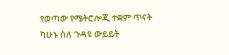የወጣው የሜትሮሎጂ ተቋም ጥናት ካሁኑ ስለ ጉዳዩ ውይይት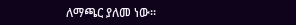ለማጫር ያለመ ነው።